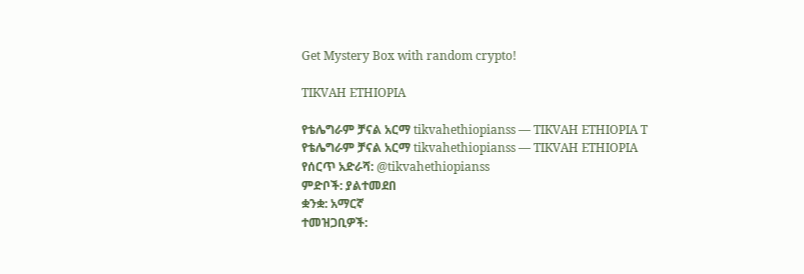Get Mystery Box with random crypto!

TIKVAH ETHIOPIA

የቴሌግራም ቻናል አርማ tikvahethiopianss — TIKVAH ETHIOPIA T
የቴሌግራም ቻናል አርማ tikvahethiopianss — TIKVAH ETHIOPIA
የሰርጥ አድራሻ: @tikvahethiopianss
ምድቦች: ያልተመደበ
ቋንቋ: አማርኛ
ተመዝጋቢዎች: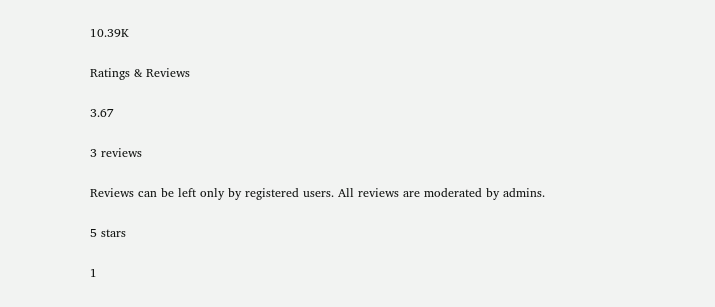10.39K

Ratings & Reviews

3.67

3 reviews

Reviews can be left only by registered users. All reviews are moderated by admins.

5 stars

1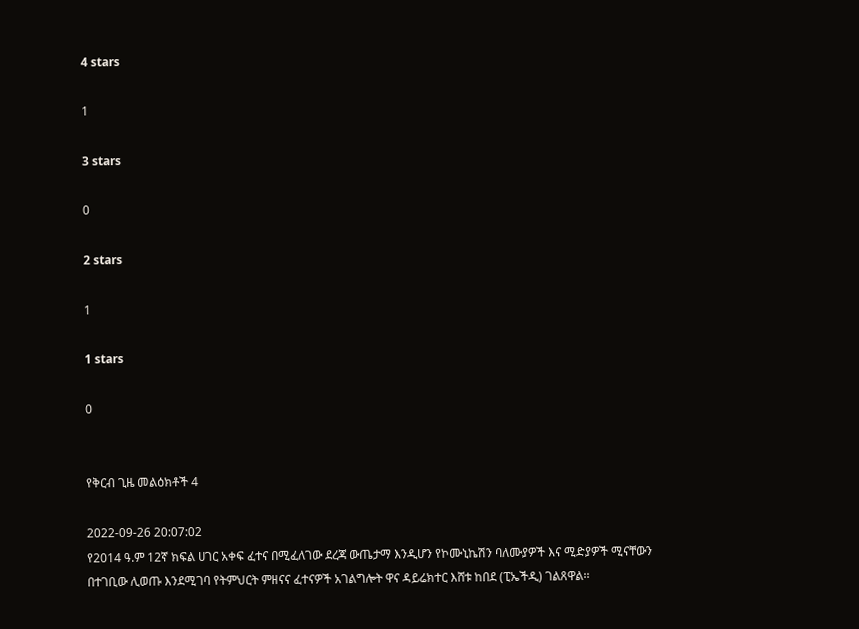4 stars

1

3 stars

0

2 stars

1

1 stars

0


የቅርብ ጊዜ መልዕክቶች 4

2022-09-26 20:07:02
የ2014 ዓ.ም 12ኛ ክፍል ሀገር አቀፍ ፈተና በሚፈለገው ደረጃ ውጤታማ እንዲሆን የኮሙኒኬሽን ባለሙያዎች እና ሚድያዎች ሚናቸውን በተገቢው ሊወጡ እንደሚገባ የትምህርት ምዘናና ፈተናዎች አገልግሎት ዋና ዳይሬክተር እሸቱ ከበደ (ፒኤችዲ) ገልጸዋል፡፡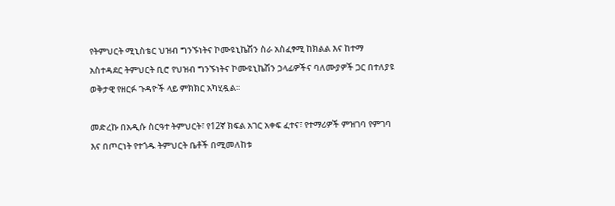የትምህርት ሚኒስቴር ህዝብ ግንኙነትና ኮሙዩኒኬሽን ስራ አስፈፃሚ ከክልል እና ከተማ አስተዳደር ትምህርት ቢሮ የህዝብ ግንኙነትና ኮሙዩኒኬሽን ኃላፊዎችና ባለሙያዎች ጋር በተለያዩ ወቅታዊ የዘርፉ ጉዳዮች ላይ ምክክር አካሂዷል፡፡

መድረኩ በአዲሱ ስርዓተ ትምህርት፣ የ12ኛ ክፍል አገር አቀፍ ፈተና፣ የተማሪዎች ምዝገባ የምገባ እና በጦርነት የተጎዱ ትምህርት ቤቶች በሚመለከቱ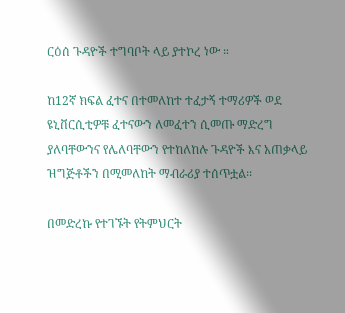ርዕሰ ጉዳዮች ተግባቦት ላይ ያተኮረ ነው ።

ከ12ኛ ክፍል ፈተና በተመለከተ ተፈታኝ ተማሪዎች ወደ ዩኒቨርሲቲዎቹ ፈተናውን ለመፈተን ሲመጡ ማድረግ ያለባቸውንና የሌለባቸውን የተከለከሉ ጉዳዮች እና አጠቃላይ ዝግጅቶችን በሚመለከት ማብራሪያ ተሰጥቷል፡፡

በመድረኩ የተገኙት የትምህርት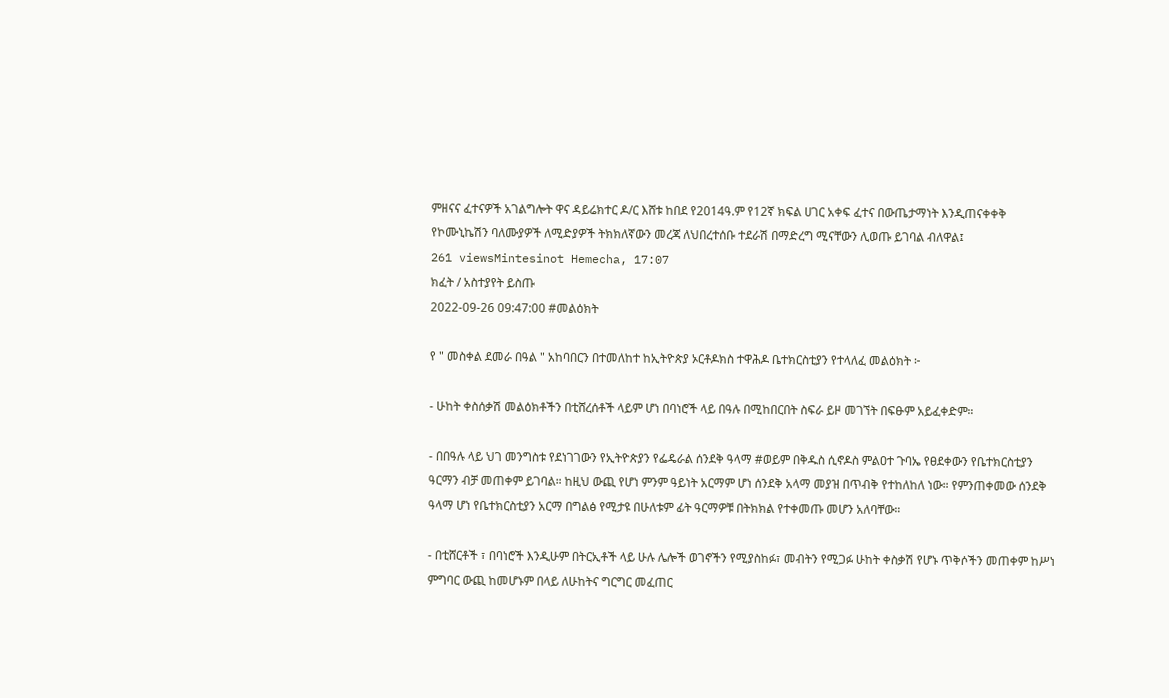ምዘናና ፈተናዎች አገልግሎት ዋና ዳይሬክተር ዶ/ር እሸቱ ከበደ የ2014ዓ.ም የ12ኛ ክፍል ሀገር አቀፍ ፈተና በውጤታማነት እንዲጠናቀቀቅ የኮሙኒኬሽን ባለሙያዎች ለሚድያዎች ትክክለኛውን መረጃ ለህበረተሰቡ ተደራሽ በማድረግ ሚናቸውን ሊወጡ ይገባል ብለዋል፤
261 viewsMintesinot Hemecha, 17:07
ክፈት / አስተያየት ይስጡ
2022-09-26 09:47:00 #መልዕክት

የ " መስቀል ደመራ በዓል " አከባበርን በተመለከተ ከኢትዮጵያ ኦርቶዶክስ ተዋሕዶ ቤተክርስቲያን የተላለፈ መልዕክት ፦

- ሁከት ቀስሰቃሽ መልዕክቶችን በቲሸረሰቶች ላይም ሆነ በባነሮች ላይ በዓሉ በሚከበርበት ስፍራ ይዞ መገኘት በፍፁም አይፈቀድም።

- በበዓሉ ላይ ህገ መንግስቱ የደነገገውን የኢትዮጵያን የፌዴራል ሰንደቅ ዓላማ #ወይም በቅዱስ ሲኖዶስ ምልዐተ ጉባኤ የፀደቀውን የቤተክርስቲያን ዓርማን ብቻ መጠቀም ይገባል። ከዚህ ውጪ የሆነ ምንም ዓይነት አርማም ሆነ ሰንደቅ አላማ መያዝ በጥብቅ የተከለከለ ነው። የምንጠቀመው ሰንደቅ ዓላማ ሆነ የቤተክርስቲያን አርማ በግልፅ የሚታዩ በሁለቱም ፊት ዓርማዎቹ በትክክል የተቀመጡ መሆን አለባቸው።

- በቲሸርቶች ፣ በባነሮች እንዲሁም በትርኢቶች ላይ ሁሉ ሌሎች ወገኖችን የሚያስከፉ፣ መብትን የሚጋፉ ሁከት ቀስቃሽ የሆኑ ጥቅሶችን መጠቀም ከሥነ ምግባር ውጪ ከመሆኑም በላይ ለሁከትና ግርግር መፈጠር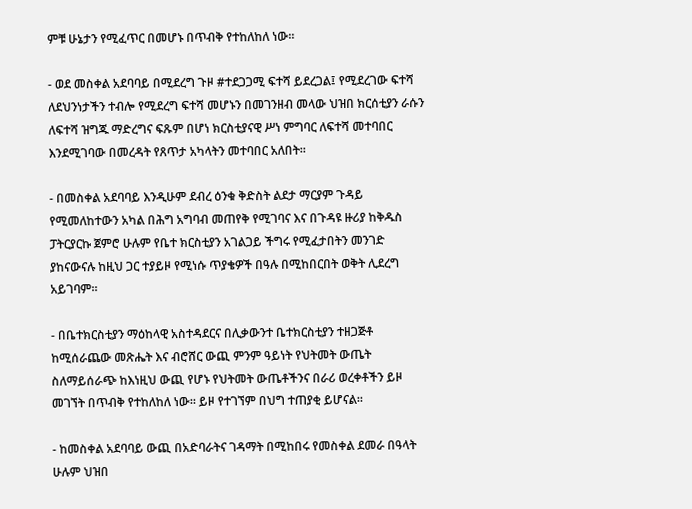ምቹ ሁኔታን የሚፈጥር በመሆኑ በጥብቅ የተከለከለ ነው።

- ወደ መስቀል አደባባይ በሚደረግ ጉዞ #ተደጋጋሚ ፍተሻ ይደረጋል፤ የሚደረገው ፍተሻ ለደህንነታችን ተብሎ የሚደረግ ፍተሻ መሆኑን በመገንዘብ መላው ህዝበ ክርሰቲያን ራሱን ለፍተሻ ዝግጁ ማድረግና ፍጹም በሆነ ክርስቲያናዊ ሥነ ምግባር ለፍተሻ መተባበር እንደሚገባው በመረዳት የጸጥታ አካላትን መተባበር አለበት።

- በመስቀል አደባባይ እንዲሁም ደብረ ዕንቁ ቅድስት ልደታ ማርያም ጉዳይ የሚመለከተውን አካል በሕግ አግባብ መጠየቅ የሚገባና እና በጉዳዩ ዙሪያ ከቅዱስ ፓትርያርኩ ጀምሮ ሁሉም የቤተ ክርስቲያን አገልጋይ ችግሩ የሚፈታበትን መንገድ ያከናውናሉ ከዚህ ጋር ተያይዞ የሚነሱ ጥያቄዎች በዓሉ በሚከበርበት ወቅት ሊደረግ አይገባም።

- በቤተክርስቲያን ማዕከላዊ አስተዳደርና በሊቃውንተ ቤተክርስቲያን ተዘጋጅቶ ከሚሰራጨው መጽሔት እና ብሮሸር ውጪ ምንም ዓይነት የህትመት ውጤት ስለማይሰራጭ ከእነዚህ ውጪ የሆኑ የህትመት ውጤቶችንና በራሪ ወረቀቶችን ይዞ መገኘት በጥብቅ የተከለከለ ነው። ይዞ የተገኘም በህግ ተጠያቂ ይሆናል።

- ከመስቀል አደባባይ ውጪ በአድባራትና ገዳማት በሚከበሩ የመስቀል ደመራ በዓላት ሁሉም ህዝበ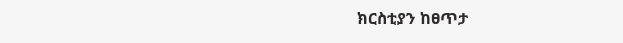ክርስቲያን ከፀጥታ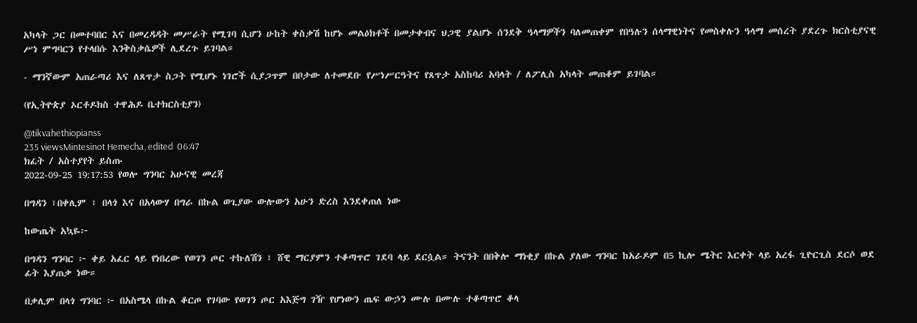አካላት ጋር በመተባበር እና በመረዳዳት መሥራት የሚገባ ሲሆን ሁከት ቀስቃሽ ከሆኑ መልዕክቶች በመታቀብና ህጋዊ ያልሆኑ ሰንደቅ ዓላማዎችን ባለመጠቀም የበዓሉን ሰላማዊነትና የመስቀሉን ዓላማ መሰረት ያደረጉ ክርስቲያናዊ ሥነ ምግባርን የተላበሱ እንቅስቃሴዎች ሊደረጉ ይገባል።

- ማንኛውም አጠራጣሪ እና ለጸጥታ ስጋት የሚሆኑ ነገሮች ሲያጋጥም በቦታው ለተመደቡ የሥነሥርዓትና የጸጥታ አስከባሪ አባላት / ለፖሊስ አካላት መጠቆም ይገባል።

(የኢትዮጵያ ኦርቶዶክስ ተዋሕዶ ቤተክርስቲያን)

@tikvahethiopianss
235 viewsMintesinot Hemecha, edited  06:47
ክፈት / አስተያየት ይስጡ
2022-09-25 19:17:53 የወሎ ግንባር አሁናዊ መረጃ

በግዳን ፣በቀሊም ፣ በላጎ እና በአላውሃ በግራ በኩል ወጊያው ውሎውን አሁን ድረስ እንደቀጠለ ነው

ከውጤት አኳዬ፦

በግዳን ግንባር ፦ ቀይ አፈር ላይ የነበረው የወገን ጦር ተኩለሽን ፣ ሸዊ ማርያምን ተቆጣጥሮ ገደባ ላይ ደርሷል። ትናንት በበቅሎ ማነቂያ በኩል ያለው ግንባር ከአራዶም በ5 ኪሎ ሜትር እርቀት ላይ አረፋ ጊዮርጊስ ደርሶ ወደ ፊት እያጠቃ ነው።

በቃሊም በላጎ ግንባር ፦ በአስሜላ በኩል ቆርጦ የገባው የወገን ጦር አእጅግ ገዥ የሆነውን ጤፍ ውኃን ሙሉ በሙሉ ተቆጣጥሮ ቆላ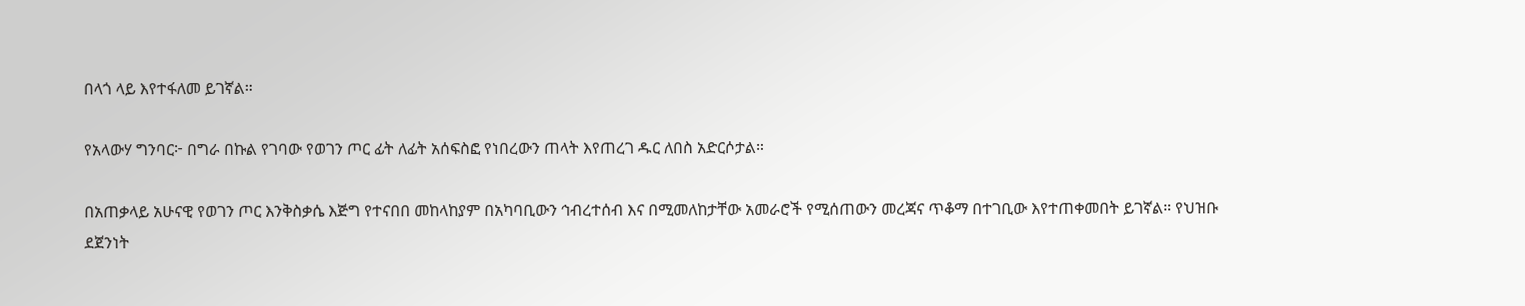በላጎ ላይ እየተፋለመ ይገኛል።

የአላውሃ ግንባር፦ በግራ በኩል የገባው የወገን ጦር ፊት ለፊት አሰፍስፎ የነበረውን ጠላት እየጠረገ ዱር ለበስ አድርሶታል።

በአጠቃላይ አሁናዊ የወገን ጦር እንቅስቃሴ እጅግ የተናበበ መከላከያም በአካባቢውን ኅብረተሰብ እና በሚመለከታቸው አመራሮች የሚሰጠውን መረጃና ጥቆማ በተገቢው እየተጠቀመበት ይገኛል። የህዝቡ ደጀንነት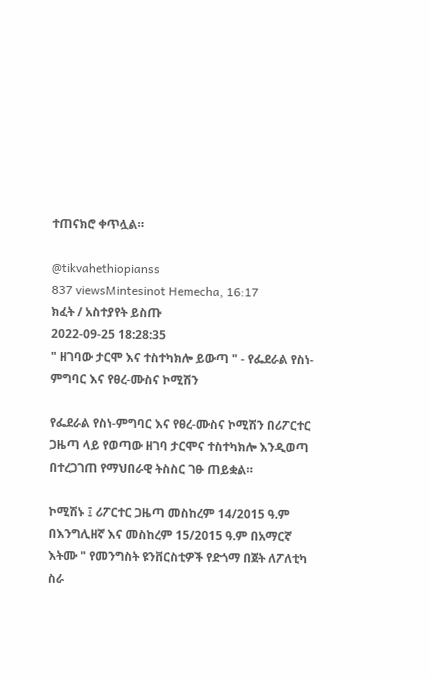ተጠናክሮ ቀጥሏል።

@tikvahethiopianss
837 viewsMintesinot Hemecha, 16:17
ክፈት / አስተያየት ይስጡ
2022-09-25 18:28:35
" ዘገባው ታርሞ እና ተስተካክሎ ይውጣ " - የፌደራል የስነ-ምግባር እና የፀረ-ሙስና ኮሚሽን

የፌደራል የስነ-ምግባር እና የፀረ-ሙስና ኮሚሽን በሪፖርተር ጋዜጣ ላይ የወጣው ዘገባ ታርሞና ተስተካክሎ እንዲወጣ በተረጋገጠ የማህበራዊ ትስስር ገፁ ጠይቋል።

ኮሚሽኑ ፤ ሪፖርተር ጋዜጣ መስከረም 14/2015 ዓ.ም በእንግሊዘኛ እና መስከረም 15/2015 ዓ.ም በአማርኛ እትሙ " የመንግስት ዩንቨርስቲዎች የድጎማ በጀት ለፖለቲካ ስራ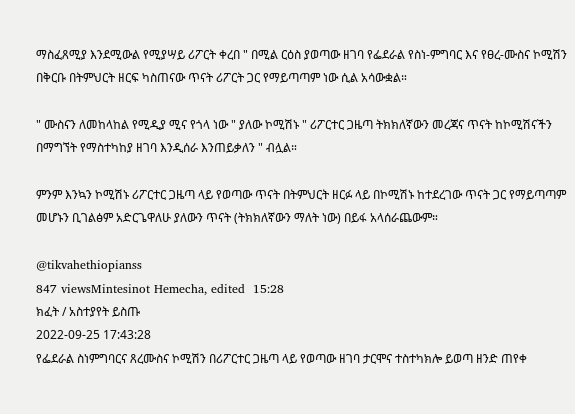ማስፈጸሚያ እንደሚውል የሚያሣይ ሪፖርት ቀረበ " በሚል ርዕስ ያወጣው ዘገባ የፌደራል የስነ-ምግባር እና የፀረ-ሙስና ኮሚሽን በቅርቡ በትምህርት ዘርፍ ካስጠናው ጥናት ሪፖርት ጋር የማይጣጣም ነው ሲል አሳውቋል።

" ሙስናን ለመከላከል የሚዲያ ሚና የጎላ ነው " ያለው ኮሚሽኑ " ሪፖርተር ጋዜጣ ትክክለኛውን መረጃና ጥናት ከኮሚሽናችን በማግኘት የማስተካከያ ዘገባ እንዲሰራ እንጠይቃለን " ብሏል።

ምንም እንኳን ኮሚሽኑ ሪፖርተር ጋዜጣ ላይ የወጣው ጥናት በትምህርት ዘርፉ ላይ በኮሚሽኑ ከተደረገው ጥናት ጋር የማይጣጣም መሆኑን ቢገልፅም አድርጌዋለሁ ያለውን ጥናት (ትክክለኛውን ማለት ነው) በይፋ አላሰራጨውም።

@tikvahethiopianss
847 viewsMintesinot Hemecha, edited  15:28
ክፈት / አስተያየት ይስጡ
2022-09-25 17:43:28
የፌደራል ስነምግባርና ጸረሙስና ኮሚሽን በሪፖርተር ጋዜጣ ላይ የወጣው ዘገባ ታርሞና ተስተካክሎ ይወጣ ዘንድ ጠየቀ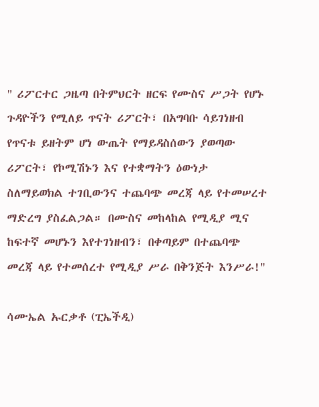" ሪፖርተር ጋዜጣ በትምህርት ዘርፍ የሙስና ሥጋት የሆኑ ጉዳዮችን የሚለይ ጥናት ሪፖርት፣ በአግባቡ ሳይገነዘብ የጥናቱ ይዘትም ሆነ ውጤት የማይዳስሰውን ያወጣው ሪፖርት፣ የኮሚሽኑን እና የተቋማትን ዕውነታ ስለማይወክል ተገቢውንና ተጨባጭ መረጃ ላይ የተመሠረተ ማድረግ ያስፈልጋል። በሙስና መከላከል የሚዲያ ሚና ከፍተኛ መሆኑን እየተገነዘብን፣ በቀጣይም በተጨባጭ መረጃ ላይ የተመሰረተ የሚዲያ ሥራ በቅንጅት እንሥራ!"

ሳሙኤል ኡርቃቶ (ፒኤችዲ)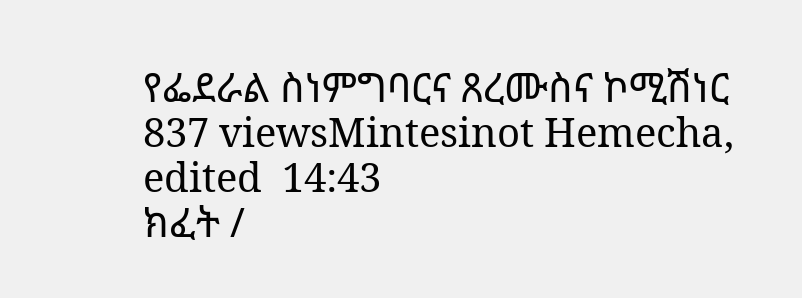የፌደራል ስነምግባርና ጸረሙስና ኮሚሽነር
837 viewsMintesinot Hemecha, edited  14:43
ክፈት /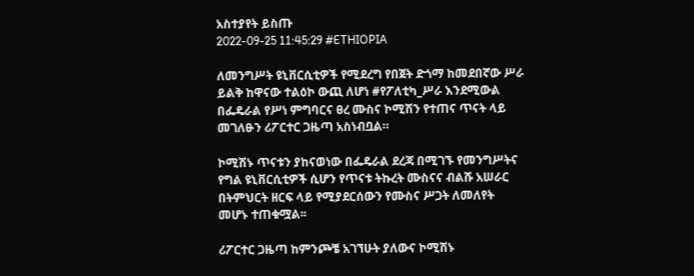አስተያየት ይስጡ
2022-09-25 11:45:29 #ETHIOPIA

ለመንግሥት ዩኒቨርሲቲዎች የሚደረግ የበጀት ድጎማ ከመደበኛው ሥራ ይልቅ ከዋናው ተልዕኮ ውጪ ለሆነ #የፖለቲካ_ሥራ እንደሚውል በፌዴራል የሥነ ምግባርና ፀረ ሙስና ኮሚሽን የተጠና ጥናት ላይ መገለፁን ሪፖርተር ጋዜጣ አስነብቧል።

ኮሚሽኑ ጥናቱን ያከናወነው በፌዴራል ደረጃ በሚገኙ የመንግሥትና የግል ዩኒቨርሲቲዎች ሲሆን የጥናቱ ትኩረት ሙስናና ብልሹ አሠራር በትምህርት ዘርፍ ላይ የሚያደርሰውን የሙስና ሥጋት ለመለየት መሆኑ ተጠቁሟል፡፡

ሪፖርተር ጋዜጣ ከምንጮቼ አገኘሁት ያለውና ኮሚሽኑ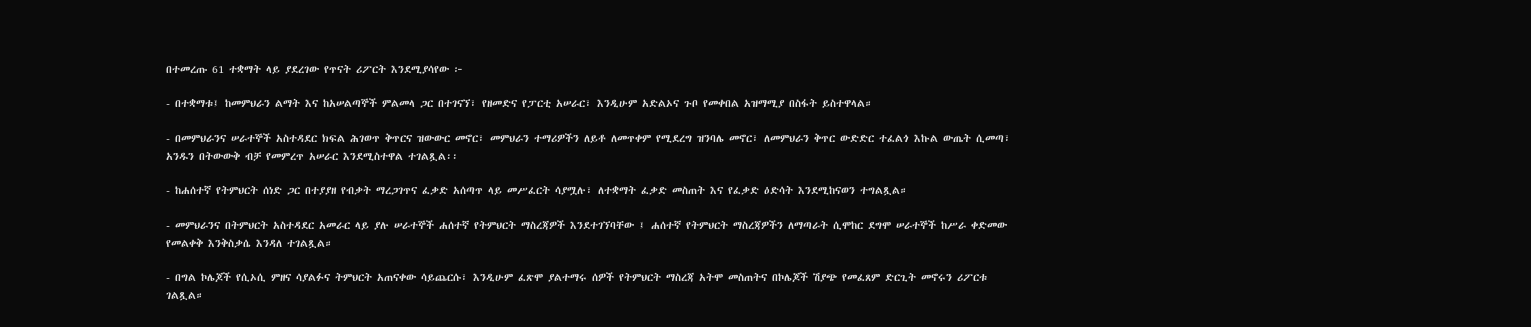በተመረጡ 61 ተቋማት ላይ ያደረገው የጥናት ሪፖርት እንደሚያሳየው ፦

- በተቋማቱ፤ ከመምህራን ልማት እና ከአሠልጣኞች ምልመላ ጋር በተገናኘ፣ የዘመድና የፓርቲ አሠራር፣ እንዲሁም አድልኦና ጉቦ የመቀበል አዝማሚያ በስፋት ይስተዋላል።

- በመምህራንና ሠራተኞች አስተዳደር ክፍል ሕገወጥ ቅጥርና ዝውውር መኖር፣ መምህራን ተማሪዎችን ለይቶ ለመጥቀም የሚደረግ ዝንባሌ መኖር፣ ለመምህራን ቅጥር ውድድር ተፈልጎ እኩል ውጤት ሲመጣ፣ አንዱን በትውውቅ ብቻ የመምረጥ አሠራር እንደሚስተዋል ተገልጿል፡፡

- ከሐሰተኛ የትምህርት ሰነድ ጋር በተያያዘ የብቃት ማረጋገጥና ፈቃድ አሰጣጥ ላይ መሥፈርት ሳያሟሉ፣ ለተቋማት ፈቃድ መስጠት እና የፈቃድ ዕድሳት እንደሚከናወን ተግልጿል።

- መምህራንና በትምህርት አስተዳደር አመራር ላይ ያሉ ሠራተኞች ሐሰተኛ የትምህርት ማስረጃዎች እንደተገኘባቸው ፤ ሐሰተኛ የትምህርት ማስረጃዎችን ለማጣራት ሲሞከር ደግሞ ሠራተኞች ከሥራ ቀድመው የመልቀቅ እንቅስቃሴ እንዳለ ተገልጿል።

- በግል ኮሌጆች የሲኦሲ ምዘና ሳያልፉና ትምህርት አጠናቀው ሳይጨርሱ፣ እንዲሁም ፈጽሞ ያልተማሩ ሰዎች የትምህርት ማስረጃ አትሞ መስጠትና በኮሌጆች ሽያጭ የመፈጸም ድርጊት መኖሩን ሪፖርቱ ገልጿል።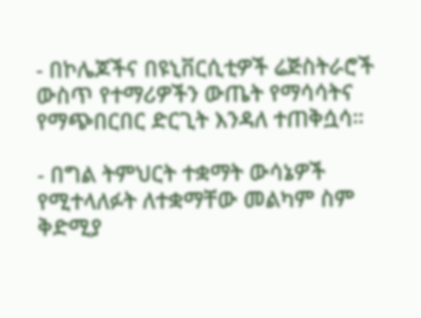- በኮሌጆችና በዩኒቨርሲቲዎች ሬጅስትራሮች ውስጥ የተማሪዎችን ውጤት የማሳሳትና የማጭበርበር ድርጊት እንዳለ ተጠቅሷሳ።

- በግል ትምህርት ተቋማት ውሳኔዎች የሚተላለፉት ለተቋማቸው መልካም ስም ቅድሚያ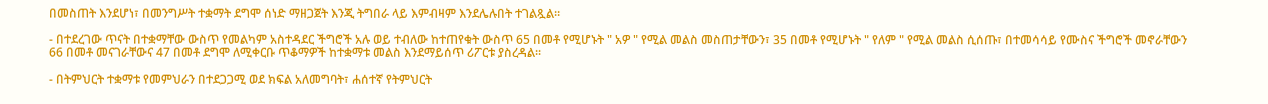በመስጠት እንደሆነ፣ በመንግሥት ተቋማት ደግሞ ሰነድ ማዘጋጀት እንጂ ትግበራ ላይ እምብዛም እንደሌሉበት ተገልጿል።

- በተደረገው ጥናት በተቋማቸው ውስጥ የመልካም አስተዳደር ችግሮች አሉ ወይ ተብለው ከተጠየቁት ውስጥ 65 በመቶ የሚሆኑት " አዎ " የሚል መልስ መስጠታቸውን፣ 35 በመቶ የሚሆኑት " የለም " የሚል መልስ ሲሰጡ፣ በተመሳሳይ የሙስና ችግሮች መኖራቸውን 66 በመቶ መናገራቸውና 47 በመቶ ደግሞ ለሚቀርቡ ጥቆማዎች ከተቋማቱ መልስ እንደማይሰጥ ሪፖርቱ ያስረዳል፡፡

- በትምህርት ተቋማቱ የመምህራን በተደጋጋሚ ወደ ክፍል አለመግባት፣ ሐሰተኛ የትምህርት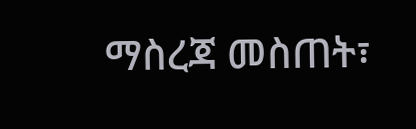ማስረጃ መስጠት፣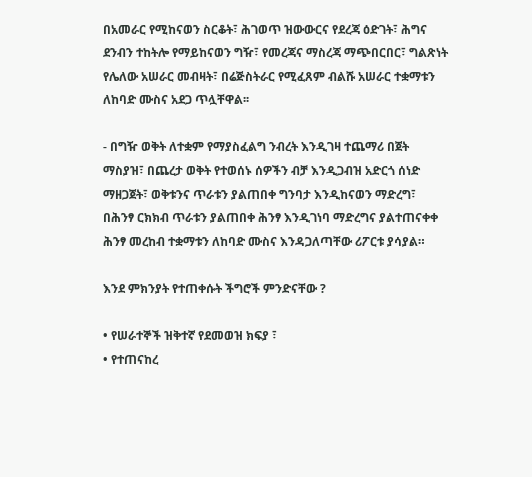በአመራር የሚከናወን ስርቆት፣ ሕገወጥ ዝውውርና የደረጃ ዕድገት፣ ሕግና ደንብን ተከትሎ የማይከናወን ግዥ፣ የመረጃና ማስረጃ ማጭበርበር፣ ግልጽነት የሌለው አሠራር መብዛት፣ በሬጅስትራር የሚፈጸም ብልሹ አሠራር ተቋማቱን ለከባድ ሙስና አደጋ ጥሏቸዋል፡፡

- በግዥ ወቅት ለተቋም የማያስፈልግ ንብረት እንዲገዛ ተጨማሪ በጀት ማስያዝ፣ በጨረታ ወቅት የተወሰኑ ሰዎችን ብቻ እንዲጋብዝ አድርጎ ሰነድ ማዘጋጀት፣ ወቅቱንና ጥራቱን ያልጠበቀ ግንባታ እንዲከናወን ማድረግ፣ በሕንፃ ርክክብ ጥራቱን ያልጠበቀ ሕንፃ እንዲገነባ ማድረግና ያልተጠናቀቀ ሕንፃ መረከብ ተቋማቱን ለከባድ ሙስና እንዳጋለጣቸው ሪፖርቱ ያሳያል።

እንደ ምክንያት የተጠቀሱት ችግሮች ምንድናቸው ?

• የሠራተኞች ዝቅተኛ የደመወዝ ክፍያ ፣
• የተጠናከረ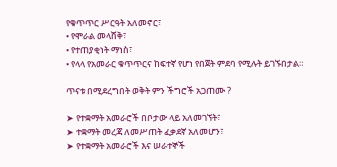የቁጥጥር ሥርዓት አለመኖር፣
• የሞራል መላሸቅ፣
• የተጠያቂነት ማነስ፣
• የላላ የአመራር ቁጥጥርና ከፍተኛ የሆነ የበጀት ምደባ የሚሉት ይገኙበታል።

ጥናቱ በሚደረግበት ወቅት ምን ችግሮች አጋጠሙ ?

➤ የተቋማት አመራሮች በቦታው ላይ አለመገኘት፣
➤ ተቋማት መረጃ ለመሥጠት ፈቃደኛ አለመሆን፣
➤ የተቋማት አመራሮች እና ሠራተኞች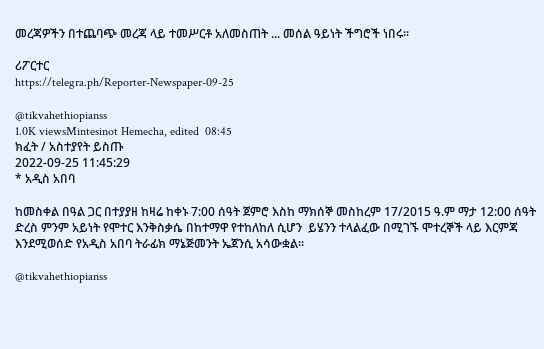መረጃዎችን በተጨባጭ መረጃ ላይ ተመሥርቶ አለመስጠት ... መሰል ዓይነት ችግሮች ነበሩ።

ሪፖርተር
https://telegra.ph/Reporter-Newspaper-09-25

@tikvahethiopianss
1.0K viewsMintesinot Hemecha, edited  08:45
ክፈት / አስተያየት ይስጡ
2022-09-25 11:45:29
* አዲስ አበባ

ከመስቀል በዓል ጋር በተያያዘ ከዛሬ ከቀኑ 7:00 ሰዓት ጀምሮ እስከ ማክሰኞ መስከረም 17/2015 ዓ.ም ማታ 12:00 ሰዓት ድረስ ምንም አይነት የሞተር እንቅስቃሴ በከተማዋ የተከለከለ ሲሆን  ይሄንን ተላልፈው በሚገኙ ሞተረኞች ላይ እርምጃ እንደሚወሰድ የአዲስ አበባ ትራፊክ ማኔጅመንት ኤጀንሲ አሳውቋል።

@tikvahethiopianss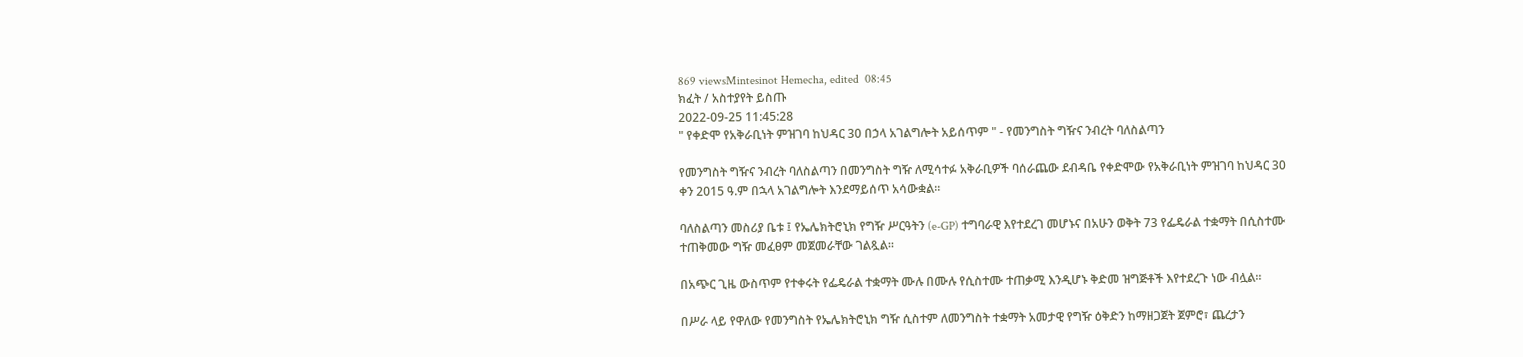869 viewsMintesinot Hemecha, edited  08:45
ክፈት / አስተያየት ይስጡ
2022-09-25 11:45:28
" የቀድሞ የአቅራቢነት ምዝገባ ከህዳር 30 በኃላ አገልግሎት አይሰጥም " - የመንግስት ግዥና ንብረት ባለስልጣን

የመንግስት ግዥና ንብረት ባለስልጣን በመንግስት ግዥ ለሚሳተፉ አቅራቢዎች ባሰራጨው ደብዳቤ የቀድሞው የአቅራቢነት ምዝገባ ከህዳር 30 ቀን 2015 ዓ.ም በኋላ አገልግሎት እንደማይሰጥ አሳውቋል።

ባለስልጣን መስሪያ ቤቱ ፤ የኤሌክትሮኒክ የግዥ ሥርዓትን (e-GP) ተግባራዊ እየተደረገ መሆኑና በአሁን ወቅት 73 የፌዴራል ተቋማት በሲስተሙ ተጠቅመው ግዥ መፈፀም መጀመራቸው ገልጿል።

በአጭር ጊዜ ውስጥም የተቀሩት የፌዴራል ተቋማት ሙሉ በሙሉ የሲስተሙ ተጠቃሚ እንዲሆኑ ቅድመ ዝግጅቶች እየተደረጉ ነው ብሏል።

በሥራ ላይ የዋለው የመንግስት የኤሌክትሮኒክ ግዥ ሲስተም ለመንግስት ተቋማት አመታዊ የግዥ ዕቅድን ከማዘጋጀት ጀምሮ፣ ጨረታን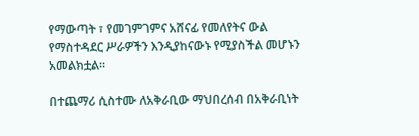የማውጣት ፣ የመገምገምና አሸናፊ የመለየትና ውል የማስተዳደር ሥራዎችን እንዲያከናውኑ የሚያስችል መሆኑን አመልክቷል።

በተጨማሪ ሲስተሙ ለአቅራቢው ማህበረሰብ በአቅራቢነት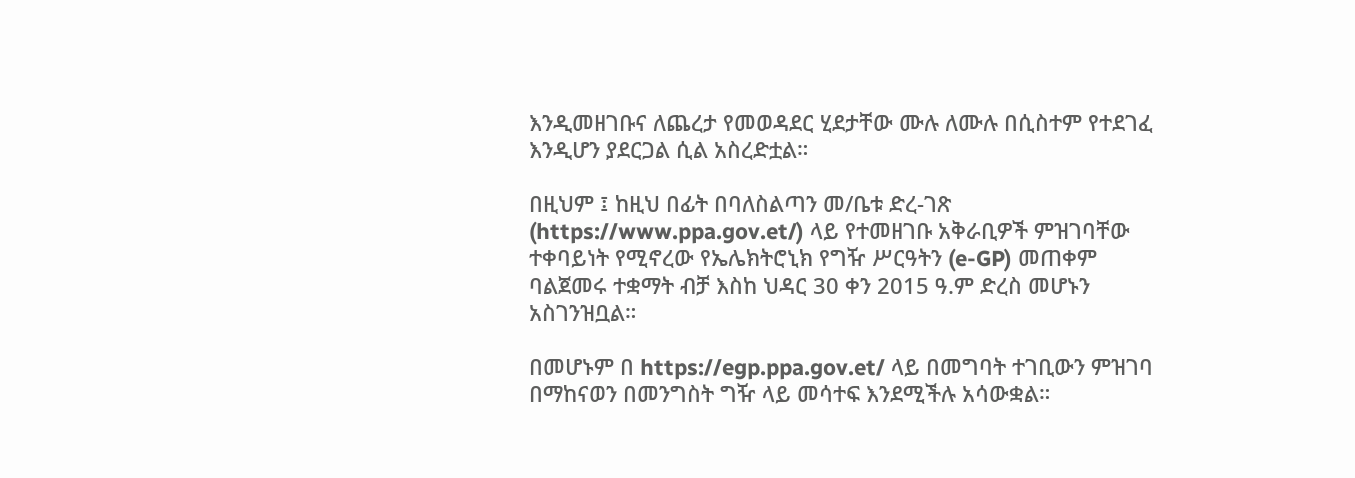እንዲመዘገቡና ለጨረታ የመወዳደር ሂደታቸው ሙሉ ለሙሉ በሲስተም የተደገፈ እንዲሆን ያደርጋል ሲል አስረድቷል።

በዚህም ፤ ከዚህ በፊት በባለስልጣን መ/ቤቱ ድረ-ገጽ (https://www.ppa.gov.et/) ላይ የተመዘገቡ አቅራቢዎች ምዝገባቸው ተቀባይነት የሚኖረው የኤሌክትሮኒክ የግዥ ሥርዓትን (e-GP) መጠቀም ባልጀመሩ ተቋማት ብቻ እስከ ህዳር 30 ቀን 2015 ዓ.ም ድረስ መሆኑን አስገንዝቧል።

በመሆኑም በ https://egp.ppa.gov.et/ ላይ በመግባት ተገቢውን ምዝገባ በማከናወን በመንግስት ግዥ ላይ መሳተፍ እንደሚችሉ አሳውቋል።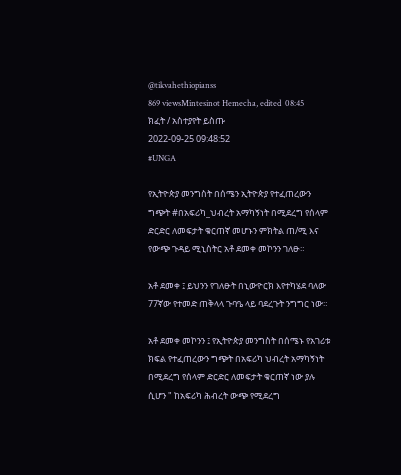@tikvahethiopianss
869 viewsMintesinot Hemecha, edited  08:45
ክፈት / አስተያየት ይስጡ
2022-09-25 09:48:52
#UNGA

የኢትዮጵያ መንግስት በሰሜን ኢትዮጵያ የተፈጠረውን ግጭት #በአፍሪካ_ህብረት አማካኝነት በሚደረግ የሰላም ድርድር ለመፍታት ቁርጠኛ መሆኑን ምክትል ጠ/ሚ እና የውጭ ጉዳይ ሚኒስትር አቶ ደመቀ መኮንን ገለፁ።

አቶ ደመቀ ፤ ይህንን የገለፁት በኒውዮርክ እየተካሄደ ባለው 77ኛው የተመድ ጠቅላላ ጉባዔ ላይ ባደረጉት ንግግር ነው።

አቶ ደመቀ መኮንን ፤ የኢትዮጵያ መንግስት በሰሜኑ የአገሪቱ ክፍል የተፈጠረውን ግጭት በአፍሪካ ህብረት አማካኝነት በሚደረግ የሰላም ድርድር ለመፍታት ቁርጠኛ ነው ያሉ ሲሆን " ከአፍሪካ ሕብረት ውጭ የሚደረግ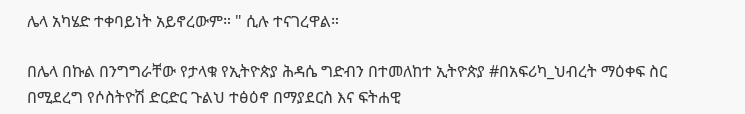ሌላ አካሄድ ተቀባይነት አይኖረውም። " ሲሉ ተናገረዋል።

በሌላ በኩል በንግግራቸው የታላቁ የኢትዮጵያ ሕዳሴ ግድብን በተመለከተ ኢትዮጵያ #በአፍሪካ_ህብረት ማዕቀፍ ስር በሚደረግ የሶስትዮሽ ድርድር ጉልህ ተፅዕኖ በማያደርስ እና ፍትሐዊ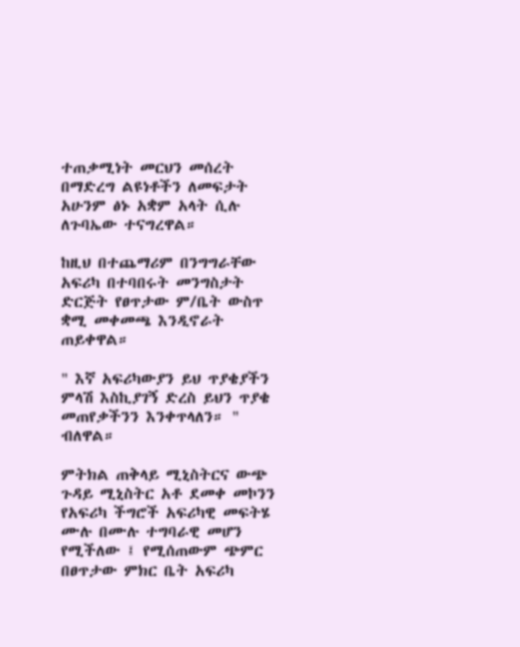ተጠቃሚነት መርህን መሰረት በማድረግ ልዩነቶችን ለመፍታት አሁንም ፅኑ አቋም አላት ሲሉ ለጉባኤው ተናግረዋል።

ከዚህ በተጨማሪም በንግግራቸው አፍሪካ በተባበሩት መንግስታት ድርጅት የፀጥታው ም/ቤት ውስጥ ቋሚ መቀመጫ እንዲኖራት ጠይቀዋል።

" እኛ አፍሪካውያን ይህ ጥያቄያችን ምላሽ እስኪያገኝ ድረስ ይህን ጥያቄ መጠየቃችንን እንቀጥላለን። " ብለዋል።

ምትክል ጠቅላይ ሚኒስትርና ውጭ ጉዳይ ሚኒስትር አቶ ደመቀ መኮንን የአፍሪካ ችግሮች አፍሪካዊ መፍትሄ ሙሉ በሙሉ ተግባራዊ መሆን የሚችለው ፤ የሚሰጠውም ጭምር በፀጥታው ምክር ቤት አፍሪካ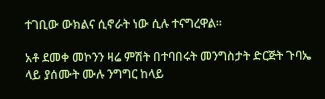ተገቢው ውክልና ሲኖራት ነው ሲሉ ተናግረዋል።

አቶ ደመቀ መኮንን ዛሬ ምሽት በተባበሩት መንግስታት ድርጅት ጉባኤ ላይ ያሰሙት ሙሉ ንግግር ከላይ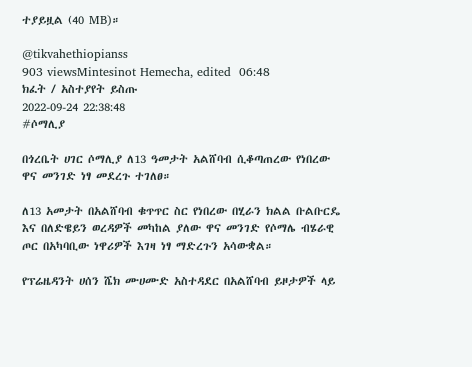ተያይዟል (40 MB)።

@tikvahethiopianss
903 viewsMintesinot Hemecha, edited  06:48
ክፈት / አስተያየት ይስጡ
2022-09-24 22:38:48
#ሶማሊያ

በጎረቤት ሀገር ሶማሊያ ለ13 ዓመታት አልሸባብ ሲቆጣጠረው የነበረው ዋና መንገድ ነፃ መደረጉ ተገለፀ።

ለ13 አመታት በአልሸባብ ቁጥጥር ስር የነበረው በሂራን ክልል ቡልቡርዴ እና በለድዌይን ወረዳዎች መካከል ያለው ዋና መንገድ የሶማሌ ብሄራዊ ጦር በአካባቢው ነዋሪዎች እገዛ ነፃ ማድረጉን አሳውቋል።

የፕሬዜዳንት ሀሰን ሼክ ሙሀሙድ አስተዳደር በአልሸባብ ይዞታዎች ላይ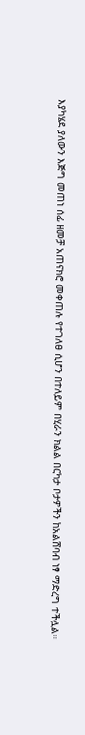እያካሄደ ያለውን እጅግ መጠነ ሰፊ ዘመቻ አጠናክሮ መቀጠሉ የተገለፀ ሲሆን በተለይም በሂራን ክልል በርካታ ቦታዎችን ከአልሸባብ ነፃ ማድረግ ተችሏል።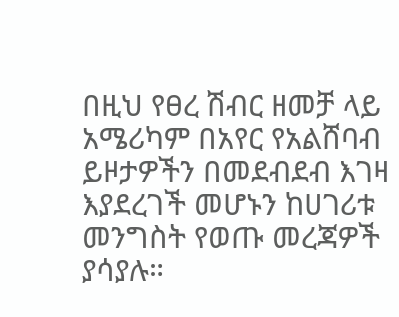በዚህ የፀረ ሽብር ዘመቻ ላይ አሜሪካም በአየር የአልሸባብ ይዞታዎችን በመደብደብ እገዛ እያደረገች መሆኑን ከሀገሪቱ መንግስት የወጡ መረጃዎች ያሳያሉ።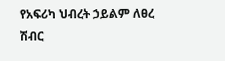የአፍሪካ ህብረት ኃይልም ለፀረ ሽብር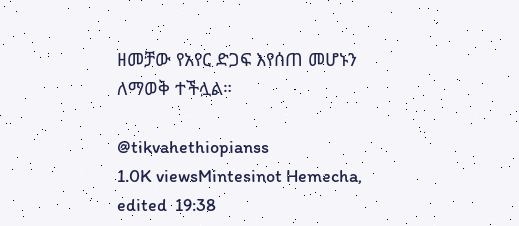ዘመቻው የአየር ድጋፍ እየሰጠ መሆኑን ለማወቅ ተችሏል።

@tikvahethiopianss
1.0K viewsMintesinot Hemecha, edited  19:38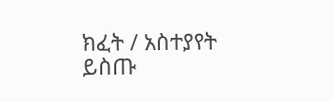ክፈት / አስተያየት ይስጡ